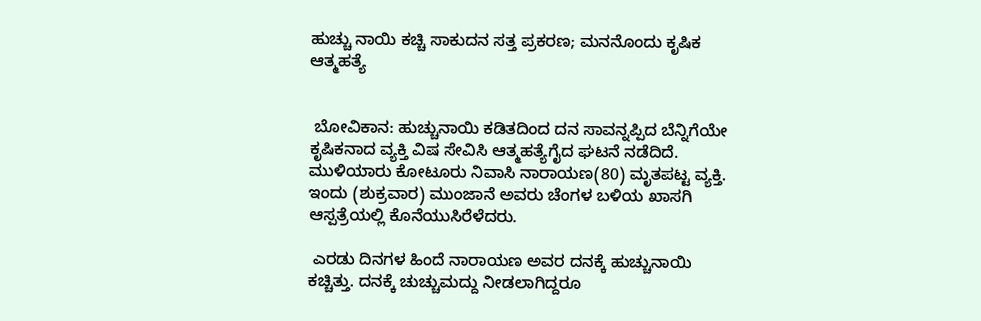ಹುಚ್ಚು ನಾಯಿ ಕಚ್ಚಿ ಸಾಕುದನ ಸತ್ತ ಪ್ರಕರಣ; ಮನನೊಂದು ಕೃಷಿಕ ಆತ್ಮಹತ್ಯೆ


 ಬೋವಿಕಾನ: ಹುಚ್ಚುನಾಯಿ ಕಡಿತದಿಂದ ದನ ಸಾವನ್ನಪ್ಪಿದ ಬೆನ್ನಿಗೆಯೇ ಕೃಷಿಕನಾದ ವ್ಯಕ್ತಿ ವಿಷ ಸೇವಿಸಿ ಆತ್ಮಹತ್ಯೆಗೈದ ಘಟನೆ ನಡೆದಿದೆ. ಮುಳಿಯಾರು ಕೋಟೂರು ನಿವಾಸಿ ನಾರಾಯಣ(80) ಮೃತಪಟ್ಟ ವ್ಯಕ್ತಿ. ಇಂದು (ಶುಕ್ರವಾರ) ಮುಂಜಾನೆ ಅವರು ಚೆಂಗಳ ಬಳಿಯ ಖಾಸಗಿ ಆಸ್ಪತ್ರೆಯಲ್ಲಿ ಕೊನೆಯುಸಿರೆಳೆದರು.

 ಎರಡು ದಿನಗಳ ಹಿಂದೆ ನಾರಾಯಣ ಅವರ ದನಕ್ಕೆ ಹುಚ್ಚುನಾಯಿ ಕಚ್ಚಿತ್ತು. ದನಕ್ಕೆ ಚುಚ್ಚುಮದ್ದು ನೀಡಲಾಗಿದ್ದರೂ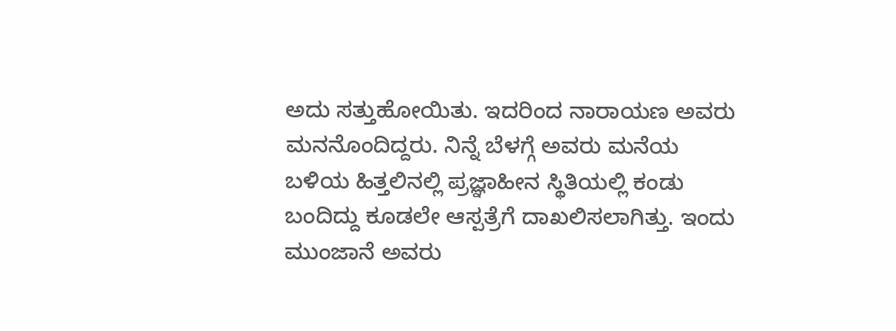ಅದು ಸತ್ತುಹೋಯಿತು. ಇದರಿಂದ ನಾರಾಯಣ ಅವರು ಮನನೊಂದಿದ್ದರು. ನಿನ್ನೆ ಬೆಳಗ್ಗೆ ಅವರು ಮನೆಯ ಬಳಿಯ ಹಿತ್ತಲಿನಲ್ಲಿ ಪ್ರಜ್ಞಾಹೀನ ಸ್ಥಿತಿಯಲ್ಲಿ ಕಂಡು ಬಂದಿದ್ದು ಕೂಡಲೇ ಆಸ್ಪತ್ರೆಗೆ ದಾಖಲಿಸಲಾಗಿತ್ತು. ಇಂದು ಮುಂಜಾನೆ ಅವರು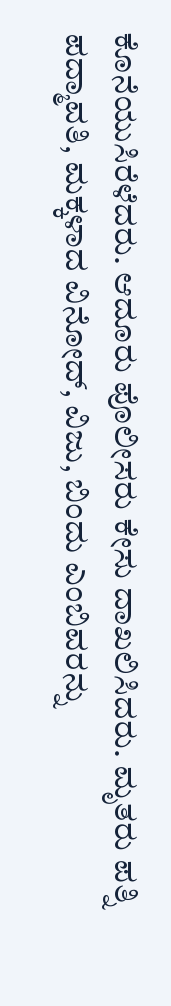ಕೊನೆಯುಸಿರೆಳೆದರು. ಆದೂರು ಪೊಲೀಸರು ಕೇಸು ದಾಖಲಿಸಿದರು. ಮೃತರು ಪತ್ನಿ ಪದ್ಮಾವತಿ, ಮಕ್ಕಳಾದ ವಿನೋದ್, ವಿಜು, ಬಿಂದು ಎಂಬಿವರನ್ನು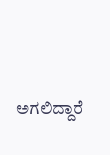ಅಗಲಿದ್ದಾರೆ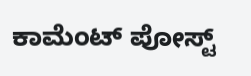ಕಾಮೆಂಟ್‌‌ ಪೋಸ್ಟ್‌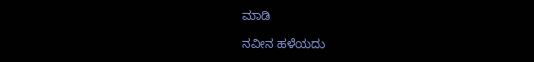ಮಾಡಿ

ನವೀನ ಹಳೆಯದು